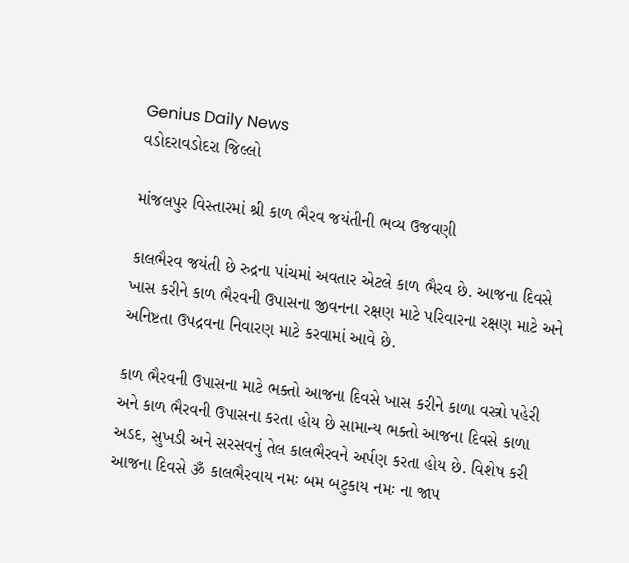Genius Daily News
વડોદરાવડોદરા જિલ્લો

માંજલપુર વિસ્તારમાં શ્રી કાળ ભૈરવ જયંતીની ભવ્ય ઉજવણી

કાલભૈરવ જયંતી છે રુદ્રના પાંચમાં અવતાર એટલે કાળ ભૈરવ છે. આજના દિવસે ખાસ કરીને કાળ ભૈરવની ઉપાસના જીવનના રક્ષણ માટે પરિવારના રક્ષણ માટે અને અનિષ્ટતા ઉપદ્રવના નિવારણ માટે કરવામાં આવે છે.

કાળ ભૈરવની ઉપાસના માટે ભક્તો આજના દિવસે ખાસ કરીને કાળા વસ્ત્રો પહેરી અને કાળ ભૈરવની ઉપાસના કરતા હોય છે સામાન્ય ભક્તો આજના દિવસે કાળા અડદ, સુખડી અને સરસવનું તેલ કાલભૈરવને અર્પણ કરતા હોય છે. વિશેષ કરી આજના દિવસે ૐ કાલભૈરવાય નમઃ બમ બટુકાય નમઃ ના જાપ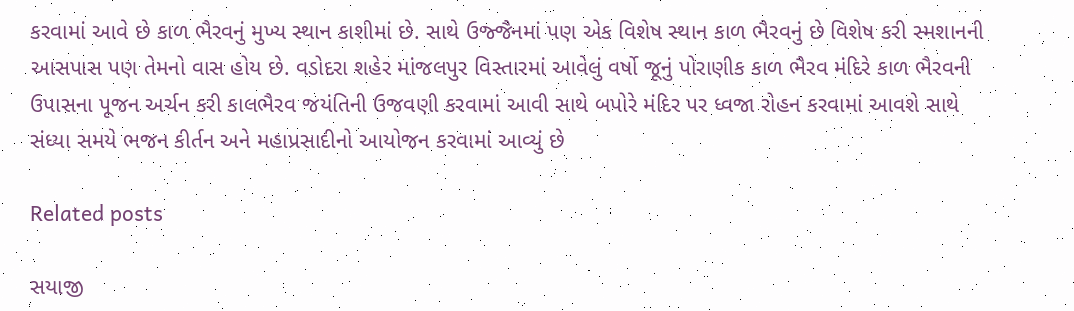કરવામાં આવે છે કાળ ભૈરવનું મુખ્ય સ્થાન કાશીમાં છે. સાથે ઉજ્જૈનમાં પણ એક વિશેષ સ્થાન કાળ ભૈરવનું છે વિશેષ કરી સ્મશાનની આસપાસ પણ તેમનો વાસ હોય છે. વડોદરા શહેર માંજલપુર વિસ્તારમાં આવેલું વર્ષો જૂનું પોરાણીક કાળ ભૈરવ મંદિરે કાળ ભૈરવની ઉપાસના પૂજન અર્ચન કરી કાલભૈરવ જયંતિની ઉજવણી કરવામાં આવી સાથે બપોરે મંદિર પર ધ્વજા રોહન કરવામાં આવશે સાથે સંધ્યા સમયે ભજન કીર્તન અને મહાપ્રસાદીનો આયોજન કરવામાં આવ્યું છે

Related posts

સયાજી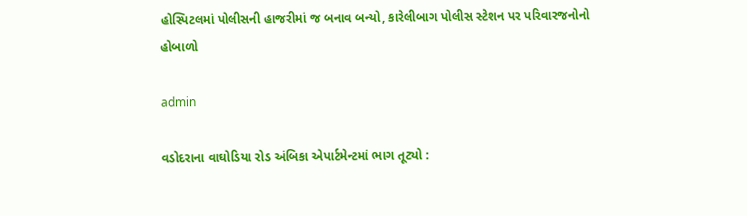હોસ્પિટલમાં પોલીસની હાજરીમાં જ બનાવ બન્યો, કારેલીબાગ પોલીસ સ્ટેશન પર પરિવારજનોનો હોબાળો

admin

વડોદરાના વાઘોડિયા રોડ અંબિકા એપાર્ટમેન્ટમાં ભાગ તૂટ્યો :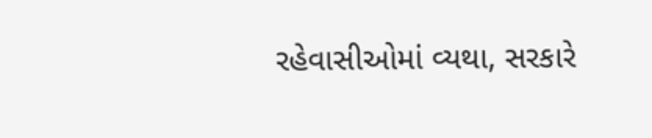રહેવાસીઓમાં વ્યથા, સરકારે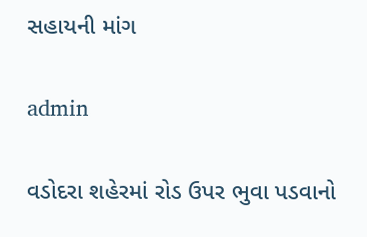સહાયની માંગ

admin

વડોદરા શહેરમાં રોડ ઉપર ભુવા પડવાનો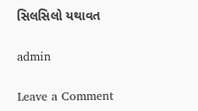સિલસિલો યથાવત

admin

Leave a Comment